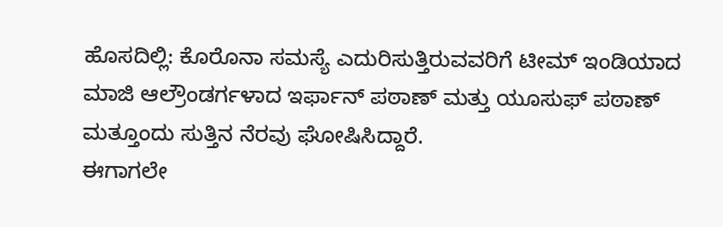ಹೊಸದಿಲ್ಲಿ: ಕೊರೊನಾ ಸಮಸ್ಯೆ ಎದುರಿಸುತ್ತಿರುವವರಿಗೆ ಟೀಮ್ ಇಂಡಿಯಾದ ಮಾಜಿ ಆಲ್ರೌಂಡರ್ಗಳಾದ ಇರ್ಫಾನ್ ಪಠಾಣ್ ಮತ್ತು ಯೂಸುಫ್ ಪಠಾಣ್ ಮತ್ತೂಂದು ಸುತ್ತಿನ ನೆರವು ಘೋಷಿಸಿದ್ದಾರೆ.
ಈಗಾಗಲೇ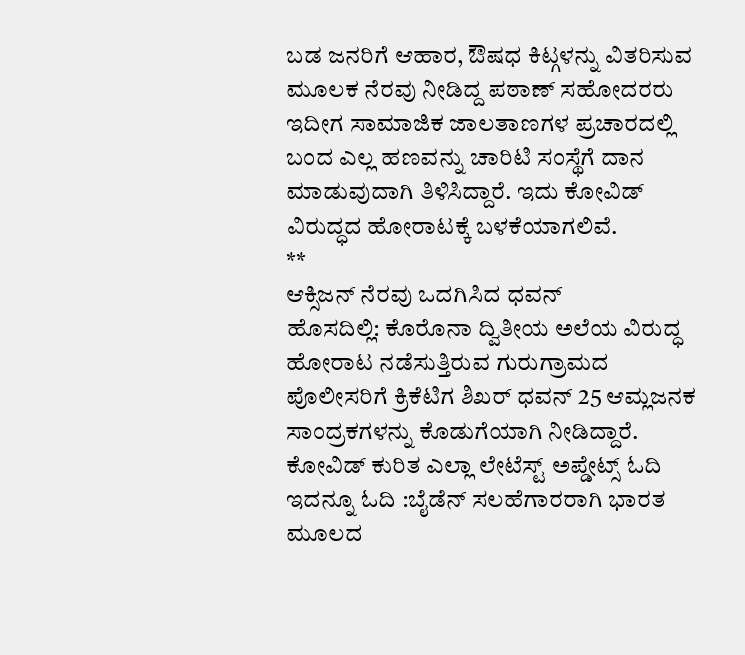ಬಡ ಜನರಿಗೆ ಆಹಾರ, ಔಷಧ ಕಿಟ್ಗಳನ್ನು ವಿತರಿಸುವ ಮೂಲಕ ನೆರವು ನೀಡಿದ್ದ ಪಠಾಣ್ ಸಹೋದರರು ಇದೀಗ ಸಾಮಾಜಿಕ ಜಾಲತಾಣಗಳ ಪ್ರಚಾರದಲ್ಲಿ ಬಂದ ಎಲ್ಲ ಹಣವನ್ನು ಚಾರಿಟಿ ಸಂಸ್ಥೆಗೆ ದಾನ ಮಾಡುವುದಾಗಿ ತಿಳಿಸಿದ್ದಾರೆ. ಇದು ಕೋವಿಡ್ ವಿರುದ್ಧದ ಹೋರಾಟಕ್ಕೆ ಬಳಕೆಯಾಗಲಿವೆ.
**
ಆಕ್ಸಿಜನ್ ನೆರವು ಒದಗಿಸಿದ ಧವನ್
ಹೊಸದಿಲ್ಲಿ: ಕೊರೊನಾ ದ್ವಿತೀಯ ಅಲೆಯ ವಿರುದ್ಧ ಹೋರಾಟ ನಡೆಸುತ್ತಿರುವ ಗುರುಗ್ರಾಮದ ಪೊಲೀಸರಿಗೆ ಕ್ರಿಕೆಟಿಗ ಶಿಖರ್ ಧವನ್ 25 ಆಮ್ಲಜನಕ ಸಾಂದ್ರಕಗಳನ್ನು ಕೊಡುಗೆಯಾಗಿ ನೀಡಿದ್ದಾರೆ.
ಕೋವಿಡ್ ಕುರಿತ ಎಲ್ಲಾ ಲೇಟೆಸ್ಟ್ ಅಪ್ಡೇಟ್ಸ್ ಓದಿ
ಇದನ್ನೂ ಓದಿ :ಬೈಡೆನ್ ಸಲಹೆಗಾರರಾಗಿ ಭಾರತ ಮೂಲದ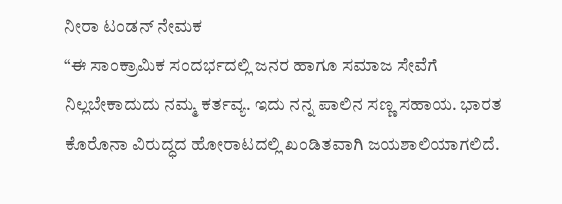ನೀರಾ ಟಂಡನ್ ನೇಮಕ
“ಈ ಸಾಂಕ್ರಾಮಿಕ ಸಂದರ್ಭದಲ್ಲಿ ಜನರ ಹಾಗೂ ಸಮಾಜ ಸೇವೆಗೆ ನಿಲ್ಲಬೇಕಾದುದು ನಮ್ಮ ಕರ್ತವ್ಯ. ಇದು ನನ್ನ ಪಾಲಿನ ಸಣ್ಣ ಸಹಾಯ. ಭಾರತ ಕೊರೊನಾ ವಿರುದ್ಧದ ಹೋರಾಟದಲ್ಲಿ ಖಂಡಿತವಾಗಿ ಜಯಶಾಲಿಯಾಗಲಿದೆ.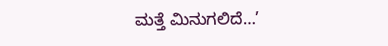ಮತ್ತೆ ಮಿನುಗಲಿದೆ…’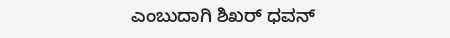ಎಂಬುದಾಗಿ ಶಿಖರ್ ಧವನ್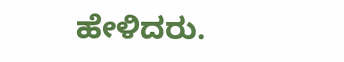ಹೇಳಿದರು.